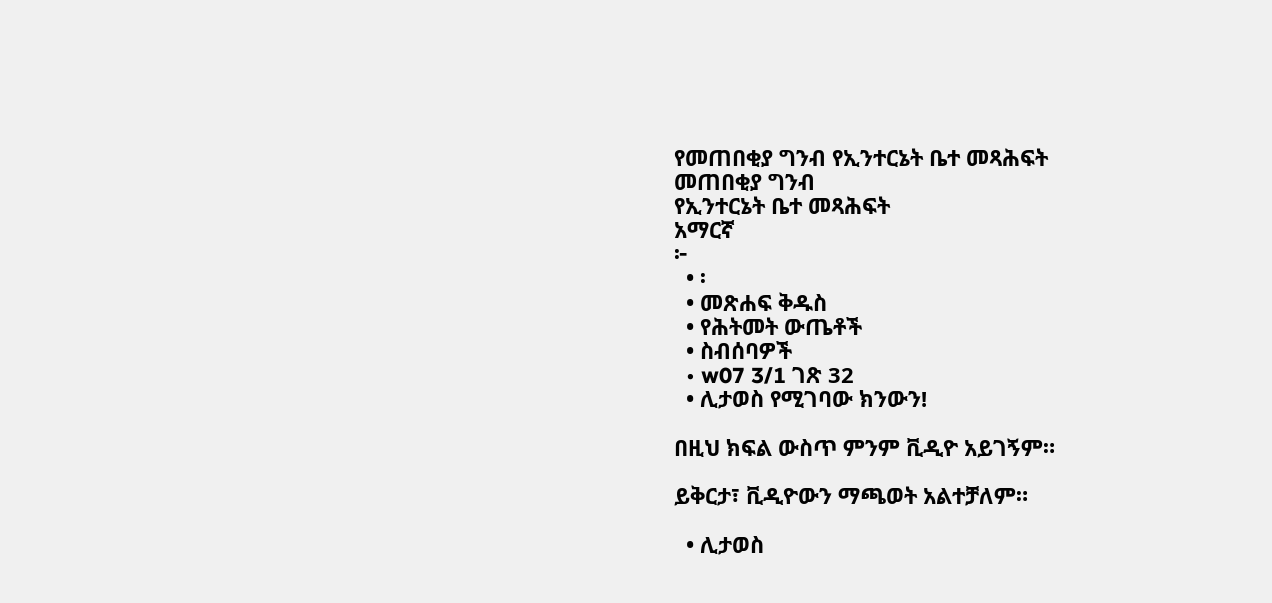የመጠበቂያ ግንብ የኢንተርኔት ቤተ መጻሕፍት
መጠበቂያ ግንብ
የኢንተርኔት ቤተ መጻሕፍት
አማርኛ
፦
  • ፡
  • መጽሐፍ ቅዱስ
  • የሕትመት ውጤቶች
  • ስብሰባዎች
  • w07 3/1 ገጽ 32
  • ሊታወስ የሚገባው ክንውን!

በዚህ ክፍል ውስጥ ምንም ቪዲዮ አይገኝም።

ይቅርታ፣ ቪዲዮውን ማጫወት አልተቻለም።

  • ሊታወስ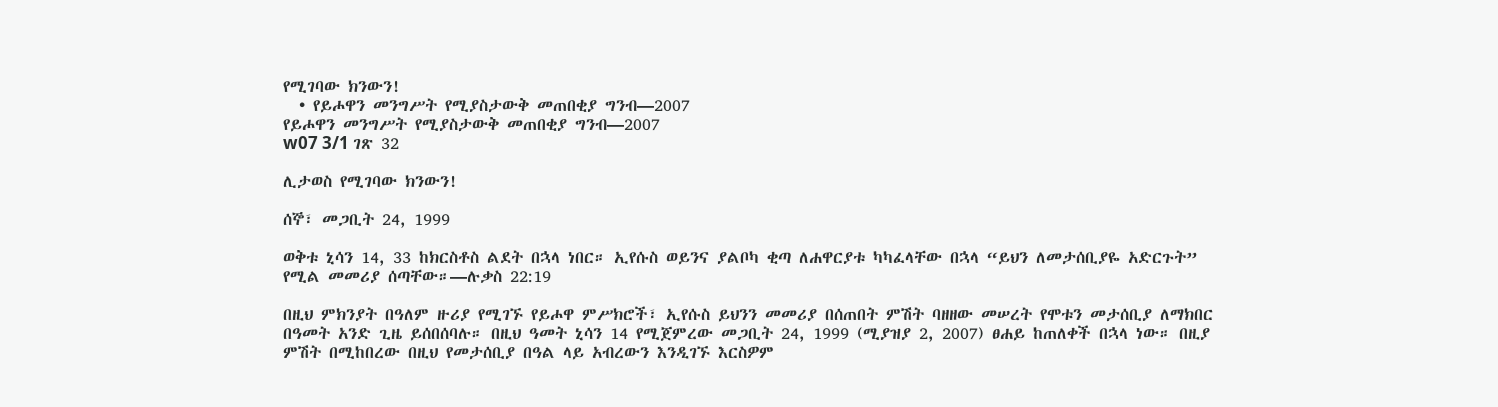የሚገባው ክንውን!
  • የይሖዋን መንግሥት የሚያስታውቅ መጠበቂያ ግንብ—2007
የይሖዋን መንግሥት የሚያስታውቅ መጠበቂያ ግንብ—2007
w07 3/1 ገጽ 32

ሊታወስ የሚገባው ክንውን!

ሰኞ፣ መጋቢት 24, 1999

ወቅቱ ኒሳን 14, 33 ከክርስቶስ ልደት በኋላ ነበር። ኢየሱስ ወይንና ያልቦካ ቂጣ ለሐዋርያቱ ካካፈላቸው በኋላ “ይህን ለመታሰቢያዬ አድርጉት” የሚል መመሪያ ሰጣቸው።—ሉቃስ 22:19

በዚህ ምክንያት በዓለም ዙሪያ የሚገኙ የይሖዋ ምሥክሮች፣ ኢየሱስ ይህንን መመሪያ በሰጠበት ምሽት ባዘዘው መሠረት የሞቱን መታሰቢያ ለማክበር በዓመት አንድ ጊዜ ይሰበሰባሉ። በዚህ ዓመት ኒሳን 14 የሚጀምረው መጋቢት 24, 1999 (ሚያዝያ 2, 2007) ፀሐይ ከጠለቀች በኋላ ነው። በዚያ ምሽት በሚከበረው በዚህ የመታሰቢያ በዓል ላይ አብረውን እንዲገኙ እርስዎም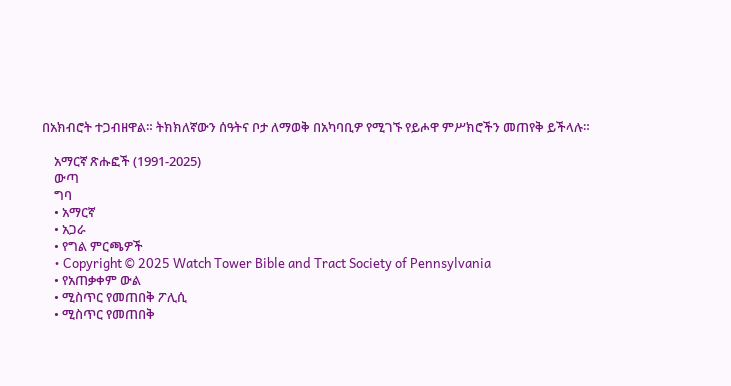በአክብሮት ተጋብዘዋል። ትክክለኛውን ሰዓትና ቦታ ለማወቅ በአካባቢዎ የሚገኙ የይሖዋ ምሥክሮችን መጠየቅ ይችላሉ።

    አማርኛ ጽሑፎች (1991-2025)
    ውጣ
    ግባ
    • አማርኛ
    • አጋራ
    • የግል ምርጫዎች
    • Copyright © 2025 Watch Tower Bible and Tract Society of Pennsylvania
    • የአጠቃቀም ውል
    • ሚስጥር የመጠበቅ ፖሊሲ
    • ሚስጥር የመጠበቅ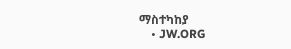ማስተካከያ
    • JW.ORG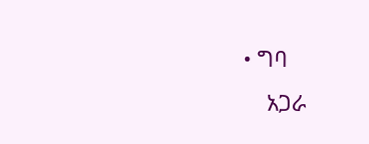• ግባ
    አጋራ